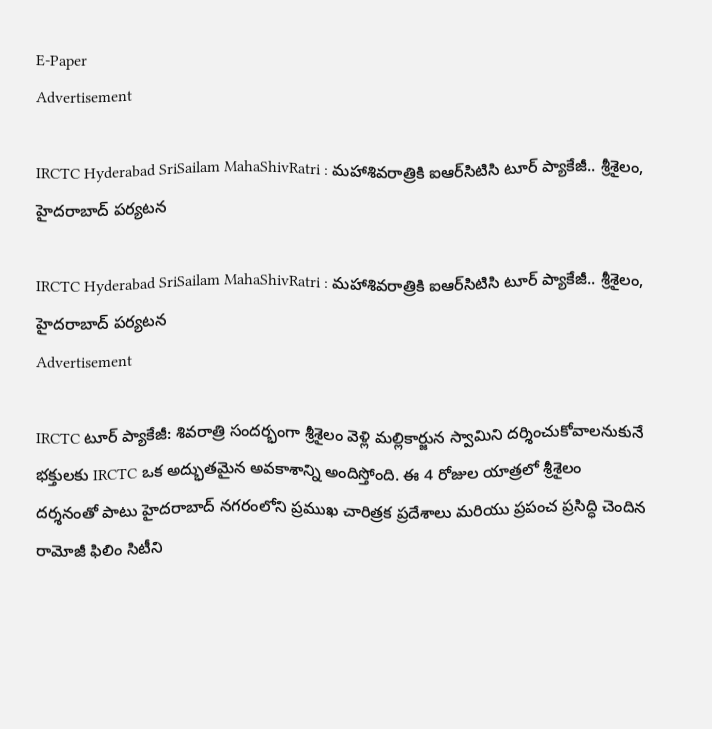E-Paper
Advertisement

IRCTC Hyderabad SriSailam MahaShivRatri : మహాశివరాత్రికి ఐఆర్‌సిటిసి టూర్ ప్యాకేజీ.. శ్రీశైలం, హైదరాబాద్ పర్యటన

IRCTC Hyderabad SriSailam MahaShivRatri : మహాశివరాత్రికి ఐఆర్‌సిటిసి టూర్ ప్యాకేజీ.. శ్రీశైలం, హైదరాబాద్ పర్యటన
Advertisement

IRCTC టూర్ ప్యాకేజీ: శివరాత్రి సందర్భంగా శ్రీశైలం వెళ్లి మల్లికార్జున స్వామిని దర్శించుకోవాలనుకునే భక్తులకు IRCTC ఒక అద్భుతమైన అవకాశాన్ని అందిస్తోంది. ఈ 4 రోజుల యాత్రలో శ్రీశైలం దర్శనంతో పాటు హైదరాబాద్ నగరంలోని ప్రముఖ చారిత్రక ప్రదేశాలు మరియు ప్రపంచ ప్రసిద్ధి చెందిన రామోజీ ఫిలిం సిటీని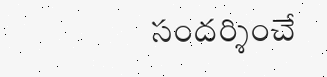సందర్శించే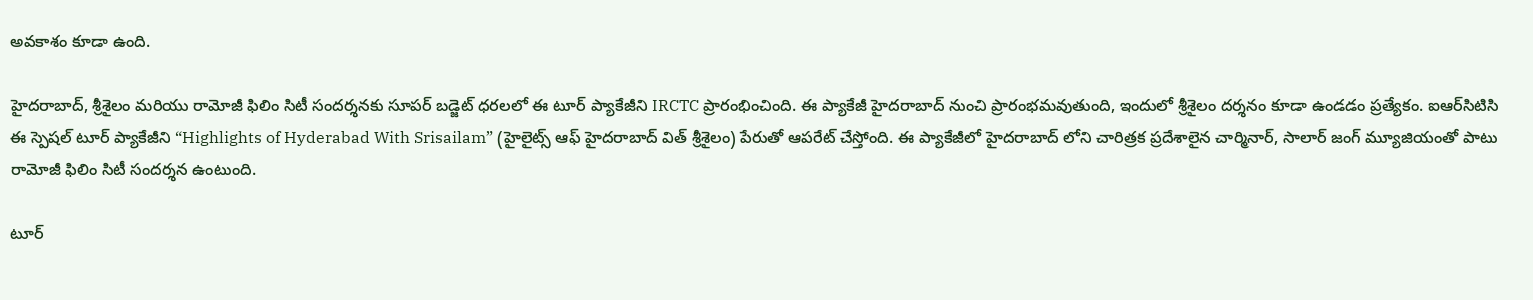అవకాశం కూడా ఉంది.

హైదరాబాద్, శ్రీశైలం మరియు రామోజీ ఫిలిం సిటీ సందర్శనకు సూపర్ బడ్జెట్ ధరలలో ఈ టూర్ ప్యాకేజీని IRCTC ప్రారంభించింది. ఈ ప్యాకేజీ హైదరాబాద్ నుంచి ప్రారంభమవుతుంది, ఇందులో శ్రీశైలం దర్శనం కూడా ఉండడం ప్రత్యేకం. ఐఆర్‌సిటిసి ఈ స్పెషల్ టూర్ ప్యాకేజీని “Highlights of Hyderabad With Srisailam” (హైలైట్స్ ఆఫ్ హైదరాబాద్ విత్ శ్రీశైలం) పేరుతో ఆపరేట్ చేస్తోంది. ఈ ప్యాకేజీలో హైదరాబాద్ లోని చారిత్రక ప్రదేశాలైన చార్మినార్, సాలార్ జంగ్ మ్యూజియంతో పాటు రామోజీ ఫిలిం సిటీ సందర్శన ఉంటుంది.

టూర్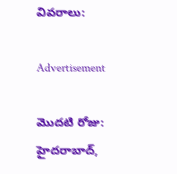వివరాలు:

Advertisement

మొదటి రోజు:
హైదరాబాద్,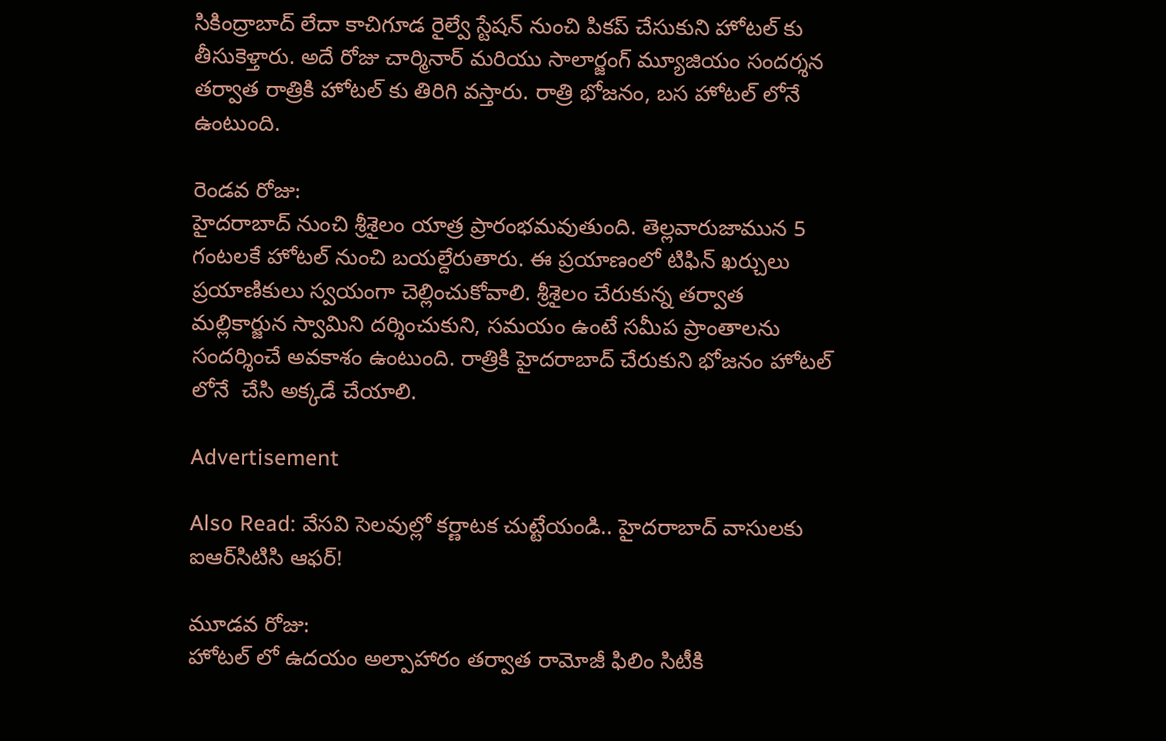సికింద్రాబాద్ లేదా కాచిగూడ రైల్వే స్టేషన్ నుంచి పికప్ చేసుకుని హోటల్ కు తీసుకెళ్తారు. అదే రోజు చార్మినార్ మరియు సాలార్జంగ్ మ్యూజియం సందర్శన తర్వాత రాత్రికి హోటల్ కు తిరిగి వస్తారు. రాత్రి భోజనం, బస హోటల్ లోనే ఉంటుంది.

రెండవ రోజు:
హైదరాబాద్ నుంచి శ్రీశైలం యాత్ర ప్రారంభమవుతుంది. తెల్లవారుజామున 5 గంటలకే హోటల్ నుంచి బయల్దేరుతారు. ఈ ప్రయాణంలో టిఫిన్ ఖర్చులు ప్రయాణికులు స్వయంగా చెల్లించుకోవాలి. శ్రీశైలం చేరుకున్న తర్వాత మల్లికార్జున స్వామిని దర్శించుకుని, సమయం ఉంటే సమీప ప్రాంతాలను సందర్శించే అవకాశం ఉంటుంది. రాత్రికి హైదరాబాద్ చేరుకుని భోజనం హోటల్ లోనే  చేసి అక్కడే చేయాలి.

Advertisement

Also Read: వేసవి సెలవుల్లో కర్ణాటక చుట్టేయండి.. హైదరాబాద్ వాసులకు ఐఆర్‌సిటిసి ఆఫర్!

మూడవ రోజు:
హోటల్ లో ఉదయం అల్పాహారం తర్వాత రామోజీ ఫిలిం సిటీకి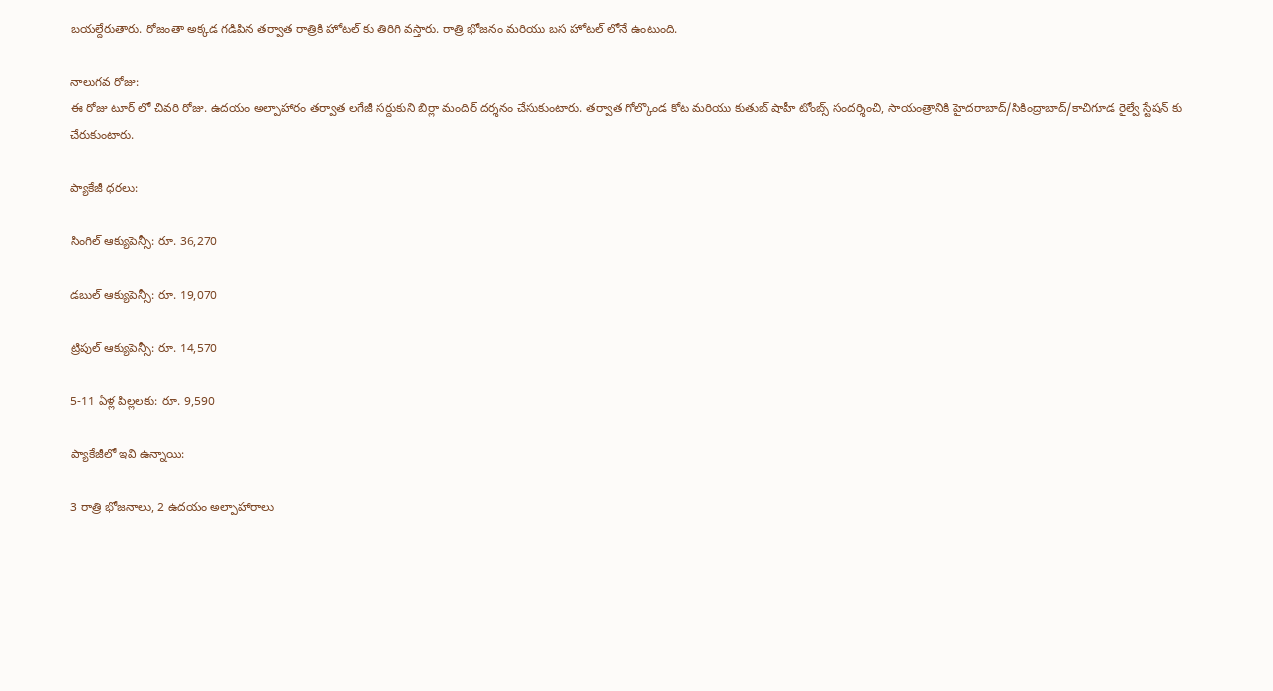బయల్దేరుతారు. రోజంతా అక్కడ గడిపిన తర్వాత రాత్రికి హోటల్ కు తిరిగి వస్తారు. రాత్రి భోజనం మరియు బస హోటల్ లోనే ఉంటుంది.

నాలుగవ రోజు:
ఈ రోజు టూర్ లో చివరి రోజు. ఉదయం అల్పాహారం తర్వాత లగేజీ సర్దుకుని బిర్లా మందిర్ దర్శనం చేసుకుంటారు. తర్వాత గోల్కొండ కోట మరియు కుతుబ్ షాహీ టోంబ్స్ సందర్శించి, సాయంత్రానికి హైదరాబాద్/సికింద్రాబాద్/కాచిగూడ రైల్వే స్టేషన్ కు చేరుకుంటారు.

ప్యాకేజీ ధరలు:

సింగిల్ ఆక్యుపెన్సీ: రూ. 36,270

డబుల్ ఆక్యుపెన్సీ: రూ. 19,070

ట్రిపుల్ ఆక్యుపెన్సీ: రూ. 14,570

5-11 ఏళ్ల పిల్లలకు: రూ. 9,590

ప్యాకేజీలో ఇవి ఉన్నాయి:

3 రాత్రి భోజనాలు, 2 ఉదయం అల్పాహారాలు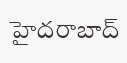హైదరాబాద్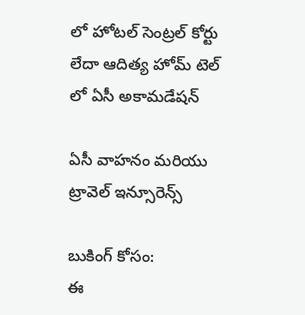లో హోటల్ సెంట్రల్ కోర్టు లేదా ఆదిత్య హోమ్ టెల్ లో ఏసీ అకామడేషన్

ఏసీ వాహనం మరియు ట్రావెల్ ఇన్సూరెన్స్

బుకింగ్ కోసం:
ఈ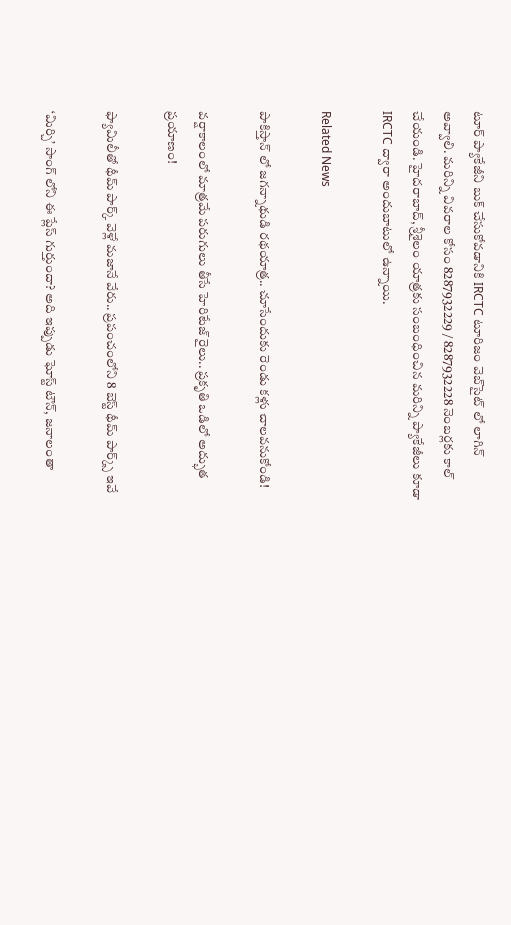టూర్ ప్యాకేజీని బుక్ చేసుకోవడానికి IRCTC టూరిజం వెబ్‌సైట్ లో లాగిన్ అవ్వాలి. మరిన్ని వివరాల కోసం 8287932229 / 8287932228 నెంబర్లకు కాల్ చేయండి. హైదరాబాద్, శ్రీశైలం యాత్రకు సంబంధించిన మరిన్ని ప్యాకేజీలు కూడా IRCTC ద్వారా అందుబాటులో ఉన్నాయి.

Related News

పాకిస్తాన్ లో జగన్నాథుడి రథయాత్ర.. చూసేందుకు రెండు కళ్లు చాలవనుకోండి!

వర్షాకాలంలో మాత్రమే పరుగులు తీసే హెరిటేజ్ రైలు.. ప్రకృతి ఒడిలో అద్భుత ప్రయాణం!

ఫ్యామిలీతో థీమ్ పార్క్ వెళ్లే మజానే వేరు.. ప్రపంచంలోని 8 బెస్ట్ థీమ్ పార్క్స్ ఇవే

‘మిర్చి’ సాంగ్ లోని ఈ ప్లేస్ గుర్తుందా? అది ఇప్పుడు ఘోస్ట్ టౌన్, జనాలంతా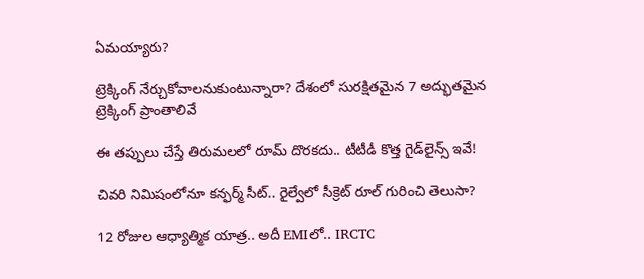ఏమయ్యారు?

ట్రెక్కింగ్ నేర్చుకోవాలనుకుంటున్నారా? దేశంలో సురక్షితమైన 7 అద్భుతమైన ట్రెక్కింగ్ ప్రాంతాలివే

ఈ తప్పులు చేస్తే తిరుమలలో రూమ్ దొరకదు.. టీటీడీ కొత్త గైడ్‌లైన్స్ ఇవే!

చివరి నిమిషంలోనూ కన్ఫర్మ్ సీట్.. రైల్వేలో సీక్రెట్ రూల్ గురించి తెలుసా?

12 రోజుల ఆధ్యాత్మిక యాత్ర.. అదీ EMIలో.. IRCTC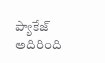ప్యాకేజ్ అదిరింది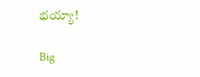భయ్యా!

Big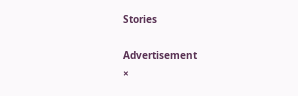Stories

Advertisement
×